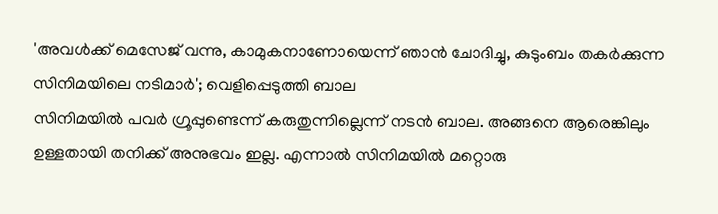'അവൾക്ക് മെസേജ് വന്നു, കാമുകനാണോയെന്ന് ഞാൻ ചോദിച്ചു, കുടുംബം തകർക്കുന്ന സിനിമയിലെ നടിമാർ'; വെളിപ്പെടുത്തി ബാല
സിനിമയിൽ പവർ ഗ്രൂപ്പുണ്ടെന്ന് കരുതുന്നില്ലെന്ന് നടൻ ബാല. അങ്ങനെ ആരെങ്കിലും ഉള്ളതായി തനിക്ക് അനുഭവം ഇല്ല. എന്നാൽ സിനിമയിൽ മറ്റൊരു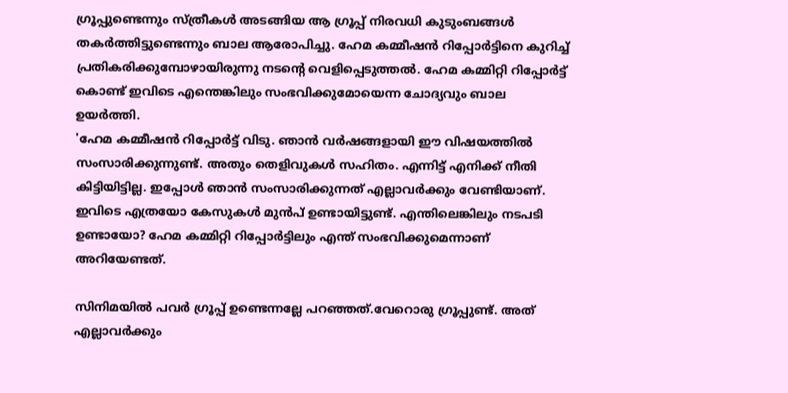ഗ്രൂപ്പുണ്ടെന്നും സ്ത്രീകൾ അടങ്ങിയ ആ ഗ്രൂപ്പ് നിരവധി കുടുംബങ്ങൾ തകർത്തിട്ടുണ്ടെന്നും ബാല ആരോപിച്ചു. ഹേമ കമ്മീഷൻ റിപ്പോർട്ടിനെ കുറിച്ച് പ്രതികരിക്കുമ്പോഴായിരുന്നു നടന്റെ വെളിപ്പെടുത്തൽ. ഹേമ കമ്മിറ്റി റിപ്പോർട്ട് കൊണ്ട് ഇവിടെ എന്തെങ്കിലും സംഭവിക്കുമോയെന്ന ചോദ്യവും ബാല ഉയർത്തി.
'ഹേമ കമ്മീഷൻ റിപ്പോർട്ട് വിടു. ഞാൻ വർഷങ്ങളായി ഈ വിഷയത്തിൽ സംസാരിക്കുന്നുണ്ട്. അതും തെളിവുകൾ സഹിതം. എന്നിട്ട് എനിക്ക് നീതി കിട്ടിയിട്ടില്ല. ഇപ്പോൾ ഞാൻ സംസാരിക്കുന്നത് എല്ലാവർക്കും വേണ്ടിയാണ്. ഇവിടെ എത്രയോ കേസുകൾ മുൻപ് ഉണ്ടായിട്ടുണ്ട്. എന്തിലെങ്കിലും നടപടി ഉണ്ടായോ? ഹേമ കമ്മിറ്റി റിപ്പോർട്ടിലും എന്ത് സംഭവിക്കുമെന്നാണ് അറിയേണ്ടത്.

സിനിമയിൽ പവർ ഗ്രൂപ്പ് ഉണ്ടെന്നല്ലേ പറഞ്ഞത്.വേറൊരു ഗ്രൂപ്പുണ്ട്. അത് എല്ലാവർക്കും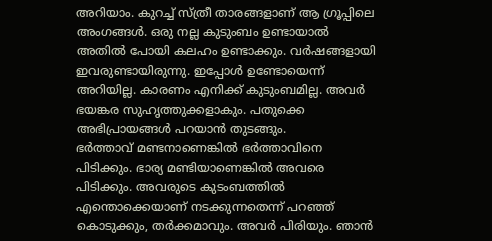അറിയാം. കുറച്ച് സ്ത്രീ താരങ്ങളാണ് ആ ഗ്രൂപ്പിലെ അംഗങ്ങൾ. ഒരു നല്ല കുടുംബം ഉണ്ടായാൽ അതിൽ പോയി കലഹം ഉണ്ടാക്കും. വർഷങ്ങളായി ഇവരുണ്ടായിരുന്നു. ഇപ്പോൾ ഉണ്ടോയെന്ന് അറിയില്ല. കാരണം എനിക്ക് കുടുംബമില്ല. അവർ ഭയങ്കര സുഹൃത്തുക്കളാകും. പതുക്കെ അഭിപ്രായങ്ങൾ പറയാൻ തുടങ്ങും.
ഭർത്താവ് മണ്ടനാണെങ്കിൽ ഭർത്താവിനെ പിടിക്കും. ഭാര്യ മണ്ടിയാണെങ്കിൽ അവരെ പിടിക്കും. അവരുടെ കുടംബത്തിൽ എന്തൊക്കെയാണ് നടക്കുന്നതെന്ന് പറഞ്ഞ് കൊടുക്കും, തർക്കമാവും. അവർ പിരിയും. ഞാൻ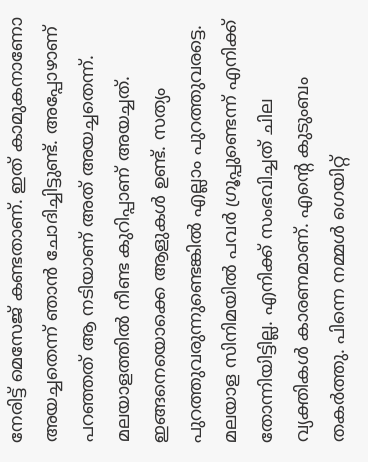നേരിട്ട് മെസേജ് കണ്ടതാണ്. ഇത് കാമുകനാണോ അയച്ചതെന്ന് ഞാൻ ചോദിച്ചിട്ടുണ്ട്. അപ്പോഴാണ് പറഞ്ഞത് ആ നടിയാണ് അത് അയച്ചതെന്ന്. മലയാളത്തിൽ നീണ്ട കുറിപ്പാണ് അയച്ചത്. ഇങ്ങനെയൊക്കെ ആളുകൾ ഉണ്ട്. സത്യം പുറത്തുവരുന്നുണ്ടെങ്കിൽ എല്ലാം പുറത്തുവരട്ടെ. മലയാള സിനിമയിൽ പവർ ഗ്രൂപ്പുണ്ടെന്ന് എനിക്ക് തോന്നിയിട്ടില്ല. എനിക്ക് സംഭവിച്ചത് ചില വ്യക്തികൾ കാരണമാണ്. എന്റെ കുടുംബം തകർത്തു. പിന്നെ നമ്മൾ ഗെയിറ്റ്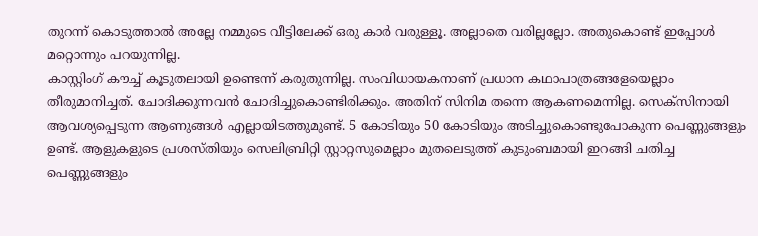തുറന്ന് കൊടുത്താൽ അല്ലേ നമ്മുടെ വീട്ടിലേക്ക് ഒരു കാർ വരുള്ളൂ. അല്ലാതെ വരില്ലല്ലോ. അതുകൊണ്ട് ഇപ്പോൾ മറ്റൊന്നും പറയുന്നില്ല.
കാസ്റ്റിംഗ് കൗച്ച് കൂടുതലായി ഉണ്ടെന്ന് കരുതുന്നില്ല. സംവിധായകനാണ് പ്രധാന കഥാപാത്രങ്ങളേയെല്ലാം തീരുമാനിച്ചത്. ചോദിക്കുന്നവൻ ചോദിച്ചുകൊണ്ടിരിക്കും. അതിന് സിനിമ തന്നെ ആകണമെന്നില്ല. സെക്സിനായി ആവശ്യപ്പെടുന്ന ആണുങ്ങൾ എല്ലായിടത്തുമുണ്ട്. 5 കോടിയും 50 കോടിയും അടിച്ചുകൊണ്ടുപോകുന്ന പെണ്ണുങ്ങളും ഉണ്ട്. ആളുകളുടെ പ്രശസ്തിയും സെലിബ്രിറ്റി സ്റ്റാറ്റസുമെല്ലാം മുതലെടുത്ത് കുടുംബമായി ഇറങ്ങി ചതിച്ച പെണ്ണുങ്ങളും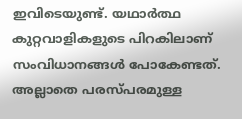ഇവിടെയുണ്ട്. യഥാർത്ഥ കുറ്റവാളികളുടെ പിറകിലാണ് സംവിധാനങ്ങൾ പോകേണ്ടത്. അല്ലാതെ പരസ്പരമുള്ള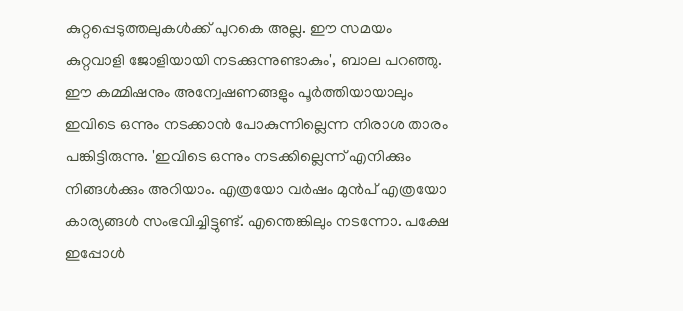കുറ്റപ്പെടുത്തലുകൾക്ക് പുറകെ അല്ല. ഈ സമയം കുറ്റവാളി ജോളിയായി നടക്കുന്നുണ്ടാകും', ബാല പറഞ്ഞു.
ഈ കമ്മിഷനും അന്വേഷണങ്ങളും പൂർത്തിയായാലും ഇവിടെ ഒന്നും നടക്കാൻ പോകുന്നില്ലെന്ന നിരാശ താരം പങ്കിട്ടിരുന്നു. 'ഇവിടെ ഒന്നും നടക്കില്ലെന്ന് എനിക്കും നിങ്ങൾക്കും അറിയാം. എത്രയോ വർഷം മുൻപ് എത്രയോ കാര്യങ്ങൾ സംഭവിച്ചിട്ടുണ്ട്. എന്തെങ്കിലും നടന്നോ. പക്ഷേ ഇപ്പോൾ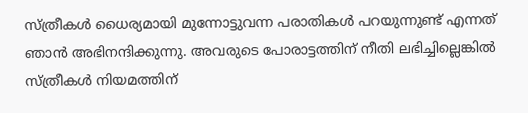സ്ത്രീകൾ ധൈര്യമായി മുന്നോട്ടുവന്ന പരാതികൾ പറയുന്നുണ്ട് എന്നത് ഞാൻ അഭിനന്ദിക്കുന്നു. അവരുടെ പോരാട്ടത്തിന് നീതി ലഭിച്ചില്ലെങ്കിൽ സ്ത്രീകൾ നിയമത്തിന്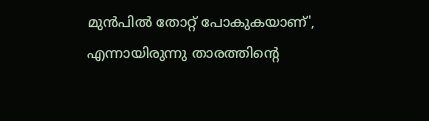മുൻപിൽ തോറ്റ് പോകുകയാണ്', എന്നായിരുന്നു താരത്തിന്റെ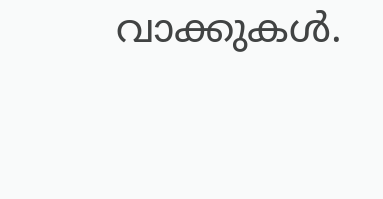വാക്കുകൾ.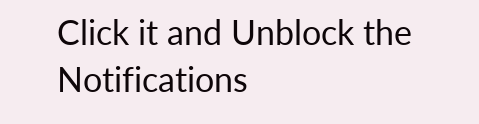Click it and Unblock the Notifications